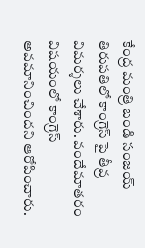కేంద్ర మంత్రి బండి సంజయ్ తిరుపతిలో కాంగ్రెస్ పై తీవ్ర విమర్శలు చేశారు. వందేమాతరం విషయంలో కాంగ్రెస్ అవమానించిందని ఆరోపించారు.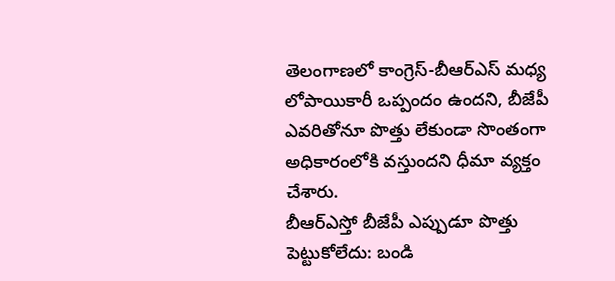తెలంగాణలో కాంగ్రెస్-బీఆర్ఎస్ మధ్య లోపాయికారీ ఒప్పందం ఉందని, బీజేపీ ఎవరితోనూ పొత్తు లేకుండా సొంతంగా అధికారంలోకి వస్తుందని ధీమా వ్యక్తం చేశారు.
బీఆర్ఎస్తో బీజేపీ ఎప్పుడూ పొత్తు పెట్టుకోలేదు: బండి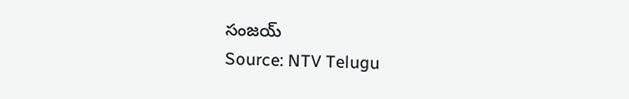సంజయ్
Source: NTV Telugu